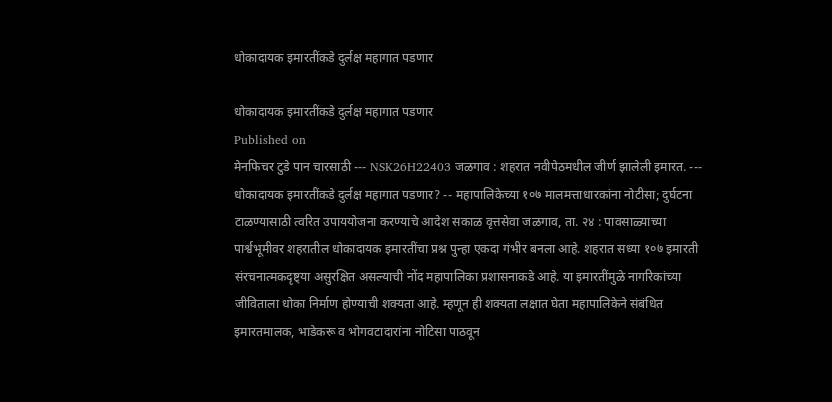धोकादायक इमारतींकडे दुर्लक्ष महागात पडणार

धोकादायक इमारतींकडे दुर्लक्ष महागात पडणार
Published on
मेनफिचर टुडे पान चारसाठी --- NSK26H22403 जळगाव : शहरात नवीपेठमधील जीर्ण झालेली इमारत. --- धोकादायक इमारतींकडे दुर्लक्ष महागात पडणार? -- महापालिकेच्या १०७ मालमत्ताधारकांना नोटीसा; दुर्घटना टाळण्यासाठी त्वरित उपाययोजना करण्याचे आदेश सकाळ वृत्तसेवा जळगाव, ता. २४ : पावसाळ्याच्या पार्श्वभूमीवर शहरातील धोकादायक इमारतींचा प्रश्न पुन्हा एकदा गंभीर बनला आहे. शहरात सध्या १०७ इमारती संरचनात्मकदृष्ट्या असुरक्षित असल्याची नोंद महापालिका प्रशासनाकडे आहे. या इमारतींमुळे नागरिकांच्या जीविताला धोका निर्माण होण्याची शक्यता आहे. म्हणून ही शक्यता लक्षात घेता महापालिकेने संबंधित इमारतमालक, भाडेकरू व भोगवटादारांना नोटिसा पाठवून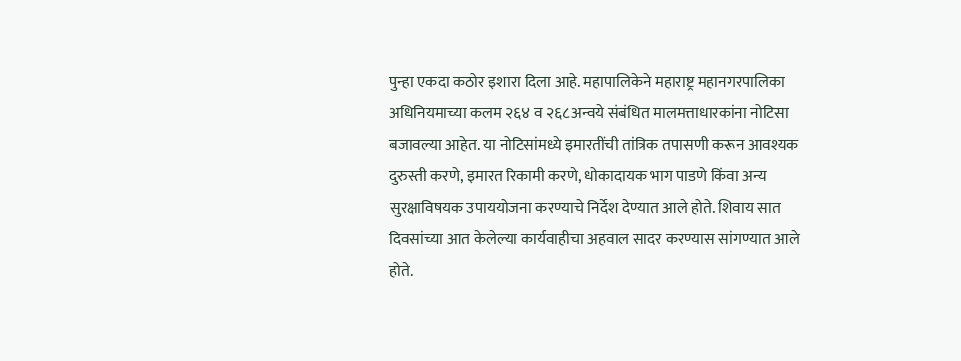पुन्हा एकदा कठोर इशारा दिला आहे. महापालिकेने महाराष्ट्र महानगरपालिका अधिनियमाच्या कलम २६४ व २६८अन्वये संबंधित मालमत्ताधारकांना नोटिसा बजावल्या आहेत. या नोटिसांमध्ये इमारतींची तांत्रिक तपासणी करून आवश्यक दुरुस्ती करणे, इमारत रिकामी करणे, धोकादायक भाग पाडणे किंवा अन्य सुरक्षाविषयक उपाययोजना करण्याचे निर्देश देण्यात आले होते. शिवाय सात दिवसांच्या आत केलेल्या कार्यवाहीचा अहवाल सादर करण्यास सांगण्यात आले होते.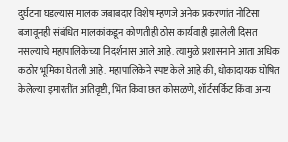दुर्घटना घडल्यास मालक जबाबदार विशेष म्हणजे अनेक प्रकरणांत नोटिसा बजावूनही संबंधित मालकांकडून कोणतीही ठोस कार्यवाही झालेली दिसत नसल्याचे महापालिकेच्या निदर्शनास आले आहे. त्यामुळे प्रशासनाने आता अधिक कठोर भूमिका घेतली आहे. महापालिकेने स्पष्ट केले आहे की, धोकादायक घोषित केलेल्या इमारतींत अतिवृष्टी, भिंत किंवा छत कोसळणे, शॉर्टसर्किट किंवा अन्य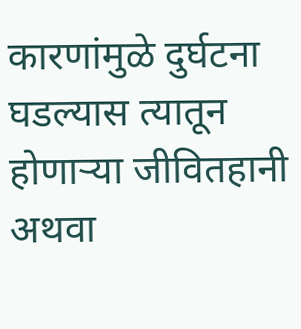कारणांमुळे दुर्घटना घडल्यास त्यातून होणाऱ्या जीवितहानी अथवा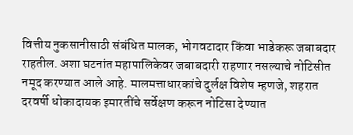वित्तीय नुकसानीसाठी संबंधित मालक, भोगवटादार किंवा भाडेकरू जबाबदार राहतील. अशा घटनांत महापालिकेवर जबाबदारी राहणार नसल्याचे नोटिसीत नमूद करण्यात आले आहे. मालमत्ताधारकांचे दुर्लक्ष विशेष म्हणजे, शहरात दरवर्षी धोकादायक इमारतींचे सर्वेक्षण करून नोटिसा देण्यात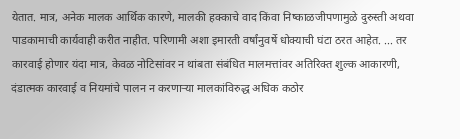येतात. मात्र, अनेक मालक आर्थिक कारणे, मालकी हक्काचे वाद किंवा निष्काळजीपणामुळे दुरुस्ती अथवा पाडकामाची कार्यवाही करीत नाहीत. परिणामी अशा इमारती वर्षांनुवर्षे धोक्याची घंटा ठरत आहेत. ... तर कारवाई होणार यंदा मात्र, केवळ नोटिसांवर न थांबता संबंधित मालमत्तांवर अतिरिक्त शुल्क आकारणी, दंडात्मक कारवाई व नियमांचे पालन न करणाऱ्या मालकांविरुद्ध अधिक कठोर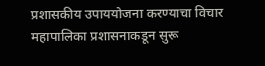प्रशासकीय उपाययोजना करण्याचा विचार महापालिका प्रशासनाकडून सुरू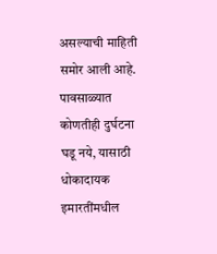असल्याची माहिती समोर आली आहे. पावसाळ्यात कोणतीही दुर्घटना घडू नये, यासाठी धोकादायक इमारतींमधील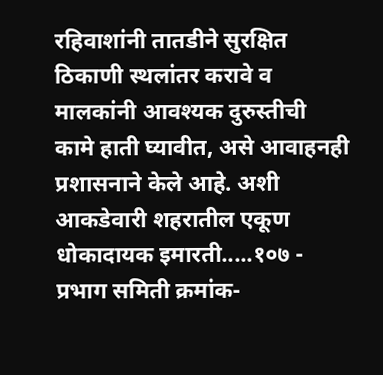रहिवाशांनी तातडीने सुरक्षित ठिकाणी स्थलांतर करावे व मालकांनी आवश्यक दुरुस्तीची कामे हाती घ्यावीत, असे आवाहनही प्रशासनाने केले आहे. अशी आकडेवारी शहरातील एकूण धोकादायक इमारती.....१०७ - प्रभाग समिती क्रमांक-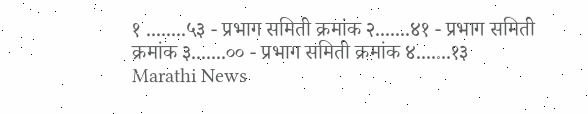१ ........५३ - प्रभाग समिती क्रमांक २.......४१ - प्रभाग समिती क्रमांक ३.......०० - प्रभाग समिती क्रमांक ४.......१३
Marathi News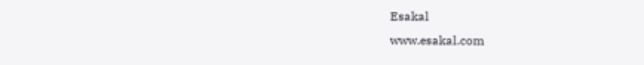Esakal
www.esakal.com